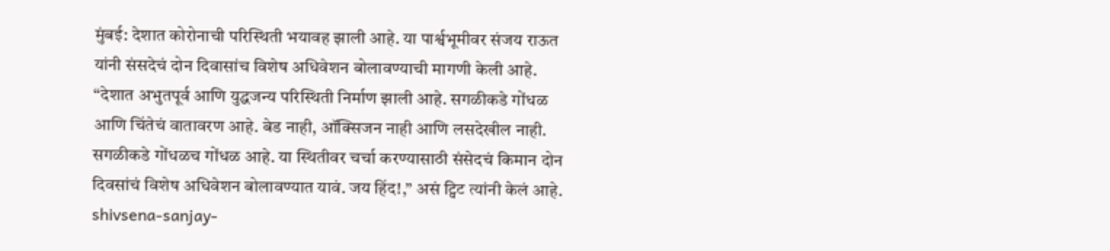मुंबई: देशात कोरोनाची परिस्थिती भयावह झाली आहे. या पार्श्वभूमीवर संजय राऊत यांनी संसदेचं दोन दिवासांच विशेष अधिवेशन बोलावण्याची मागणी केली आहे. “देशात अभुतपूर्व आणि युद्धजन्य परिस्थिती निर्माण झाली आहे. सगळीकडे गोंधळ आणि चिंतेचं वातावरण आहे. बेड नाही, ऑक्सिजन नाही आणि लसदेखील नाही. सगळीकडे गोंधळच गोंधळ आहे. या स्थितीवर चर्चा करण्यासाठी संसेदचं किमान दोन दिवसांचं विशेष अधिवेशन बोलावण्यात यावं. जय हिंद!,” असं ट्विट त्यांनी केलं आहे. shivsena-sanjay-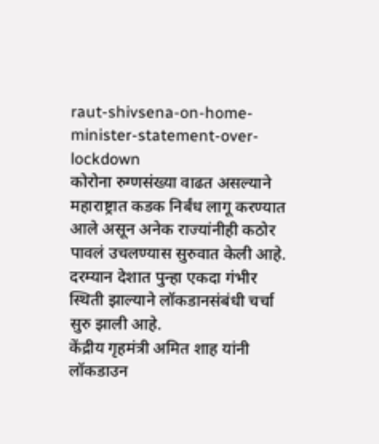raut-shivsena-on-home-minister-statement-over-lockdown
कोरोना रुग्णसंख्या वाढत असल्याने महाराष्ट्रात कडक निर्बंध लागू करण्यात आले असून अनेक राज्यांनीही कठोर पावलं उचलण्यास सुरुवात केली आहे. दरम्यान देशात पुन्हा एकदा गंभीर स्थिती झाल्याने लॉकडानसंबंधी चर्चा सुरु झाली आहे.
केंद्रीय गृहमंत्री अमित शाह यांनी लॉकडाउन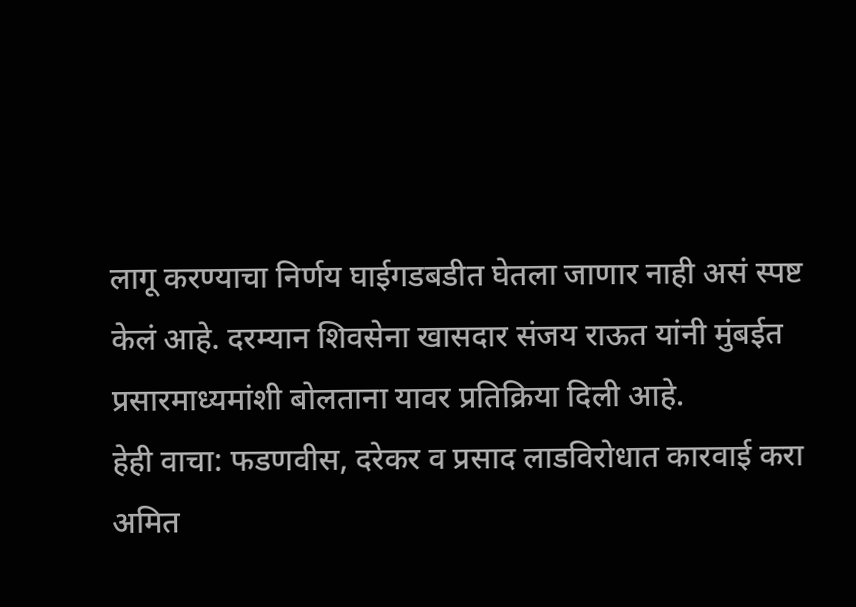लागू करण्याचा निर्णय घाईगडबडीत घेतला जाणार नाही असं स्पष्ट केलं आहे. दरम्यान शिवसेना खासदार संजय राऊत यांनी मुंबईत प्रसारमाध्यमांशी बोलताना यावर प्रतिक्रिया दिली आहे.
हेही वाचा: फडणवीस, दरेकर व प्रसाद लाडविरोधात कारवाई करा
अमित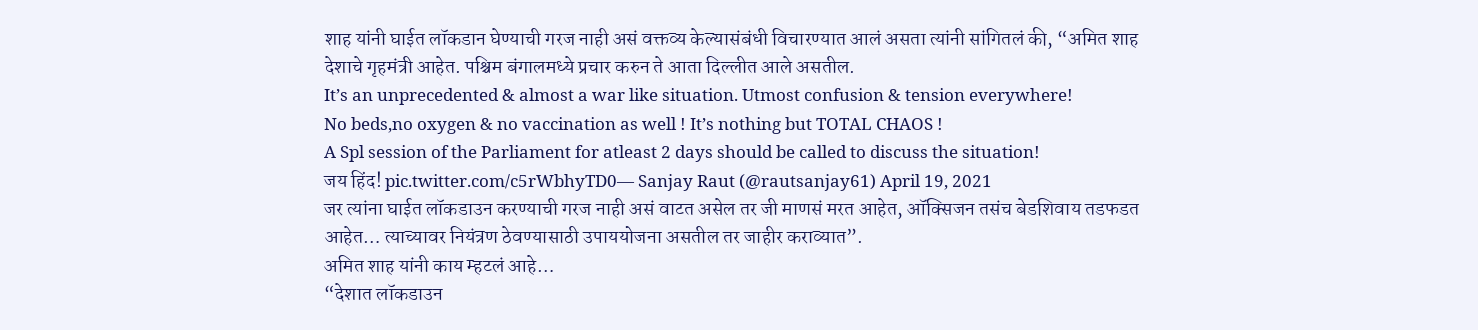शाह यांनी घाईत लॉकडान घेण्याची गरज नाही असं वक्तव्य केल्यासंबंधी विचारण्यात आलं असता त्यांनी सांगितलं की, “अमित शाह देशाचे गृहमंत्री आहेत. पश्चिम बंगालमध्ये प्रचार करुन ते आता दिल्लीत आले असतील.
It’s an unprecedented & almost a war like situation. Utmost confusion & tension everywhere!
No beds,no oxygen & no vaccination as well ! It’s nothing but TOTAL CHAOS !
A Spl session of the Parliament for atleast 2 days should be called to discuss the situation!
जय हिंद! pic.twitter.com/c5rWbhyTD0— Sanjay Raut (@rautsanjay61) April 19, 2021
जर त्यांना घाईत लॉकडाउन करण्याची गरज नाही असं वाटत असेल तर जी माणसं मरत आहेत, ऑक्सिजन तसंच बेडशिवाय तडफडत आहेत… त्याच्यावर नियंत्रण ठेवण्यासाठी उपाययोजना असतील तर जाहीर कराव्यात”.
अमित शाह यांनी काय म्हटलं आहे…
“देशात लॉकडाउन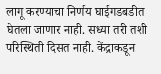लागू करण्याचा निर्णय घाईगडबडीत घेतला जाणार नाही. सध्या तरी तशी परिस्थिती दिसत नाही. केंद्राकडून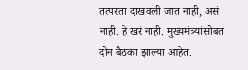तत्परता दाखवली जात नाही, असं नाही. हे खरं नाही. मुख्यमंत्र्यांसोबत दोन बैठका झाल्या आहेत.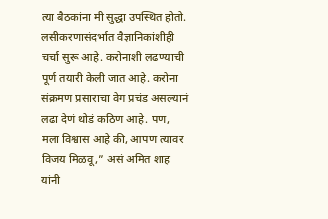त्या बैठकांना मी सुद्धा उपस्थित होतो.
लसीकरणासंदर्भात वैज्ञानिकांशीही चर्चा सुरू आहे. करोनाशी लढण्याची पूर्ण तयारी केली जात आहे. करोना संक्रमण प्रसाराचा वेग प्रचंड असल्यानं लढा देणं थोडं कठिण आहे. पण, मला विश्वास आहे की, आपण त्यावर विजय मिळवू,” असं अमित शाह यांनी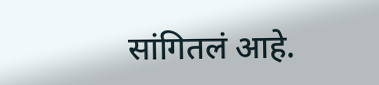सांगितलं आहे.